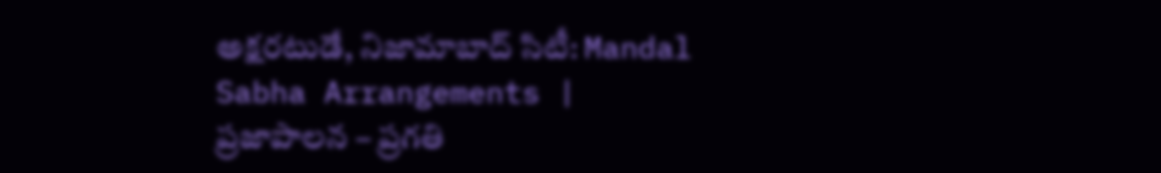అక్షరటుడే, నిజామాబాద్ సిటీ: Mandal Sabha Arrangements | ప్రజాపాలన – ప్రగతి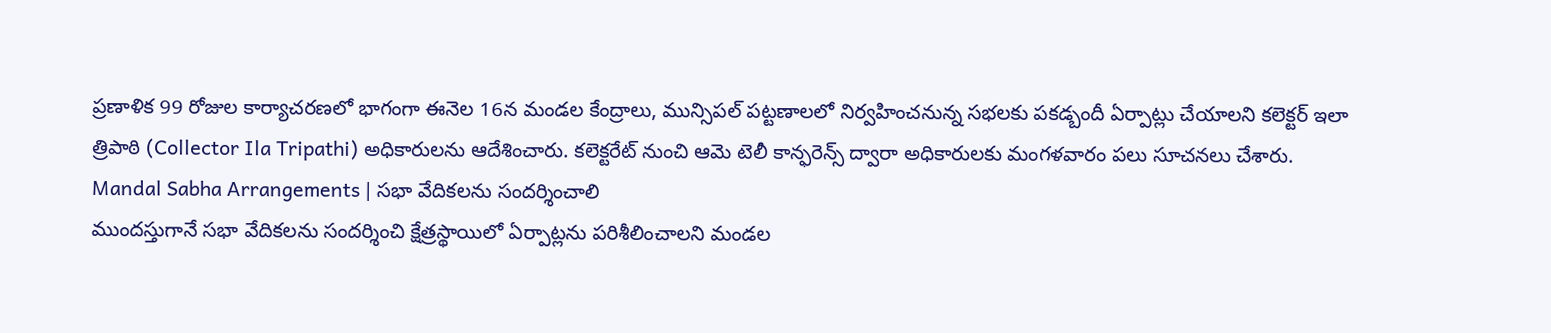ప్రణాళిక 99 రోజుల కార్యాచరణలో భాగంగా ఈనెల 16న మండల కేంద్రాలు, మున్సిపల్ పట్టణాలలో నిర్వహించనున్న సభలకు పకడ్బందీ ఏర్పాట్లు చేయాలని కలెక్టర్ ఇలా త్రిపాఠి (Collector Ila Tripathi) అధికారులను ఆదేశించారు. కలెక్టరేట్ నుంచి ఆమె టెలీ కాన్ఫరెన్స్ ద్వారా అధికారులకు మంగళవారం పలు సూచనలు చేశారు.
Mandal Sabha Arrangements | సభా వేదికలను సందర్శించాలి
ముందస్తుగానే సభా వేదికలను సందర్శించి క్షేత్రస్థాయిలో ఏర్పాట్లను పరిశీలించాలని మండల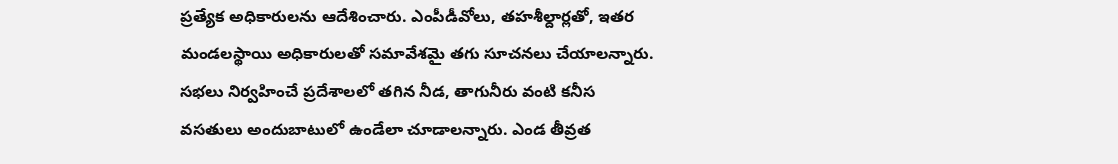ప్రత్యేక అధికారులను ఆదేశించారు. ఎంపీడీవోలు, తహశీల్దార్లతో, ఇతర మండలస్థాయి అధికారులతో సమావేశమై తగు సూచనలు చేయాలన్నారు. సభలు నిర్వహించే ప్రదేశాలలో తగిన నీడ, తాగునీరు వంటి కనీస వసతులు అందుబాటులో ఉండేలా చూడాలన్నారు. ఎండ తీవ్రత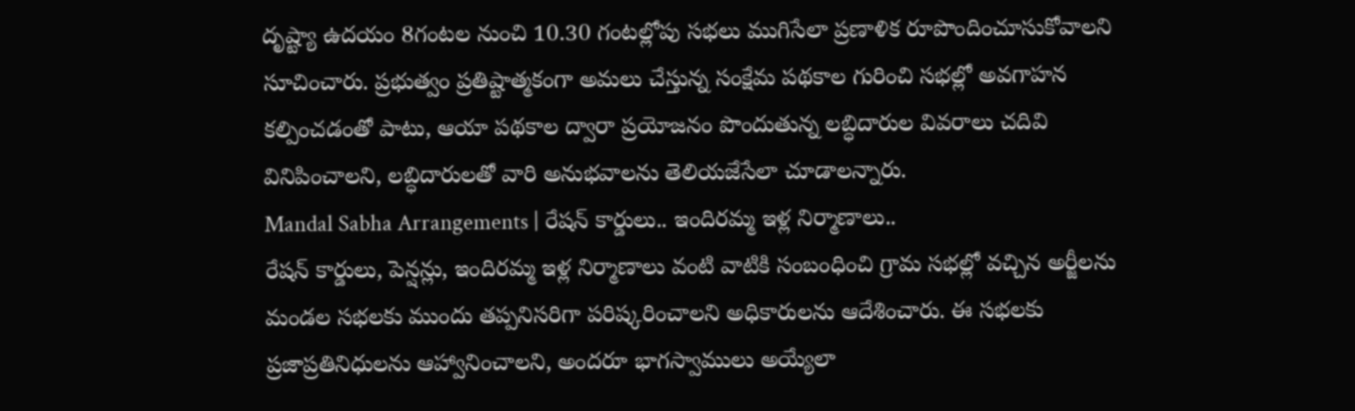దృష్ట్యా ఉదయం 8గంటల నుంచి 10.30 గంటల్లోపు సభలు ముగిసేలా ప్రణాళిక రూపొందించూసుకోవాలని సూచించారు. ప్రభుత్వం ప్రతిష్టాత్మకంగా అమలు చేస్తున్న సంక్షేమ పథకాల గురించి సభల్లో అవగాహన కల్పించడంతో పాటు, ఆయా పథకాల ద్వారా ప్రయోజనం పొందుతున్న లబ్ధిదారుల వివరాలు చదివి వినిపించాలని, లబ్ధిదారులతో వారి అనుభవాలను తెలియజేసేలా చూడాలన్నారు.
Mandal Sabha Arrangements | రేషన్ కార్డులు.. ఇందిరమ్మ ఇళ్ల నిర్మాణాలు..
రేషన్ కార్డులు, పెన్షన్లు, ఇందిరమ్మ ఇళ్ల నిర్మాణాలు వంటి వాటికి సంబంధించి గ్రామ సభల్లో వచ్చిన అర్జీలను మండల సభలకు ముందు తప్పనిసరిగా పరిష్కరించాలని అధికారులను ఆదేశించారు. ఈ సభలకు ప్రజాప్రతినిధులను ఆహ్వానించాలని, అందరూ భాగస్వాములు అయ్యేలా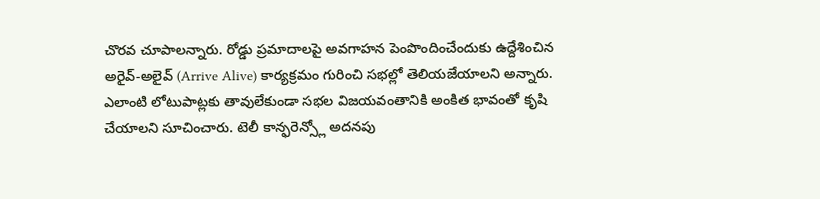చొరవ చూపాలన్నారు. రోడ్డు ప్రమాదాలపై అవగాహన పెంపొందించేందుకు ఉద్దేశించిన అరైవ్-అలైవ్ (Arrive Alive) కార్యక్రమం గురించి సభల్లో తెలియజేయాలని అన్నారు. ఎలాంటి లోటుపాట్లకు తావులేకుండా సభల విజయవంతానికి అంకిత భావంతో కృషి చేయాలని సూచించారు. టెలీ కాన్ఫరెన్స్లో అదనపు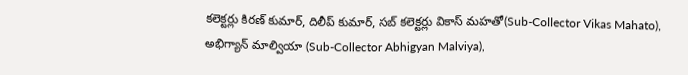కలెక్టర్లు కిరణ్ కుమార్, దిలీప్ కుమార్, సబ్ కలెక్టర్లు వికాస్ మహతో(Sub-Collector Vikas Mahato), అభిగ్యాన్ మాల్వియా (Sub-Collector Abhigyan Malviya),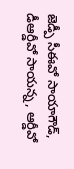జెడ్పీ సీఈవో సాయాగౌడ్, డీఆర్డీవో సాయన్న, ఆర్డీవో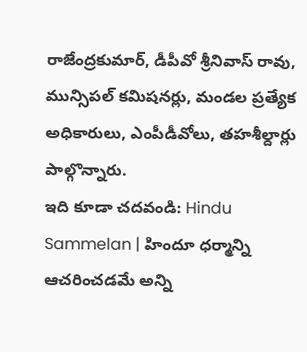రాజేంద్రకుమార్, డీపీవో శ్రీనివాస్ రావు, మున్సిపల్ కమిషనర్లు, మండల ప్రత్యేక అధికారులు, ఎంపీడీవోలు, తహశీల్దార్లు పాల్గొన్నారు.
ఇది కూడా చదవండి: Hindu Sammelan | హిందూ ధర్మాన్ని ఆచరించడమే అన్ని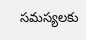సమస్యలకు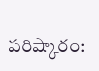పరిష్కారం: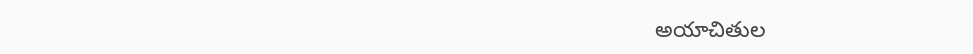అయాచితుల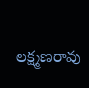లక్ష్మణరావు